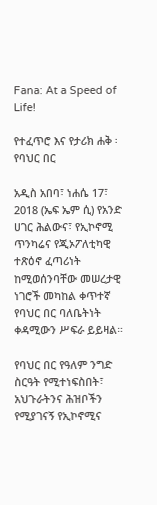Fana: At a Speed of Life!

የተፈጥሮ እና የታሪክ ሐቅ ፡ የባህር በር

አዲስ አበባ፣ ነሐሴ 17፣ 2018 (ኤፍ ኤም ሲ) የአንድ ሀገር ሕልውና፣ የኢኮኖሚ ጥንካሬና የጂኦፖለቲካዊ ተጽዕኖ ፈጣሪነት ከሚወሰንባቸው መሠረታዊ ነገሮች መካከል ቀጥተኛ የባህር በር ባለቤትነት ቀዳሚውን ሥፍራ ይይዛል።

የባህር በር የዓለም ንግድ ስርዓት የሚተነፍስበት፣ አህጉራትንና ሕዝቦችን የሚያገናኝ የኢኮኖሚና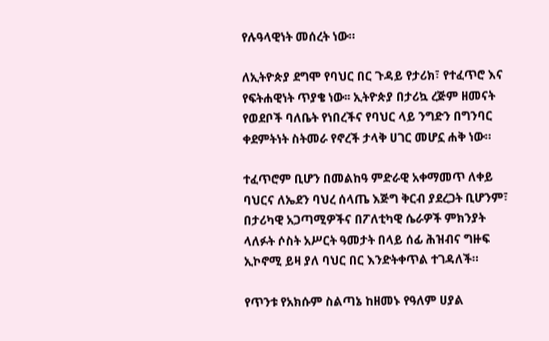የሉዓላዊነት መሰረት ነው።

ለኢትዮጵያ ደግሞ የባህር በር ጉዳይ የታሪክ፣ የተፈጥሮ እና የፍትሐዊነት ጥያቄ ነው፡፡ ኢትዮጵያ በታሪኳ ረጅም ዘመናት የወደቦች ባለቤት የነበረችና የባህር ላይ ንግድን በግንባር ቀደምትነት ስትመራ የኖረች ታላቅ ሀገር መሆኗ ሐቅ ነው።

ተፈጥሮም ቢሆን በመልከዓ ምድራዊ አቀማመጥ ለቀይ ባህርና ለኤደን ባህረ ሰላጤ እጅግ ቅርብ ያደረጋት ቢሆንም፣ በታሪካዊ አጋጣሚዎችና በፖለቲካዊ ሴራዎች ምክንያት ላለፉት ሶስት አሥርት ዓመታት በላይ ሰፊ ሕዝብና ግዙፍ ኢኮኖሚ ይዛ ያለ ባህር በር እንድትቀጥል ተገዳለች።

የጥንቱ የአክሱም ስልጣኔ ከዘመኑ የዓለም ሀያል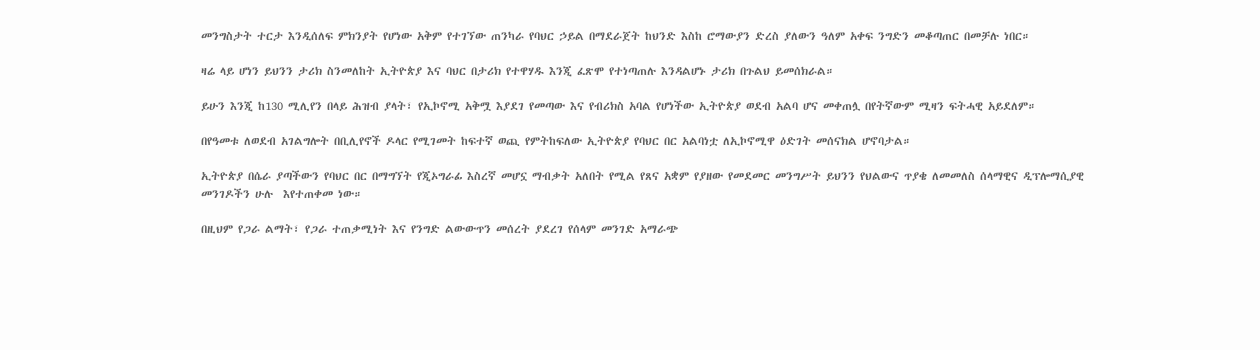መንግስታት ተርታ እንዲሰለፍ ምክንያት የሆነው አቅም የተገኘው ጠንካራ የባህር ኃይል በማደራጀት ከህንድ እስከ ሮማውያን ድረስ ያለውን ዓለም አቀፍ ንግድን መቆጣጠር በመቻሉ ነበር።

ዛሬ ላይ ሆነን ይህንን ታሪክ ስንመለከት ኢትዮጵያ እና ባህር በታሪክ የተዋሃዱ እንጂ ፈጽሞ የተነጣጠሉ እንዳልሆኑ ታሪክ በጉልህ ይመሰክራል።

ይሁን እንጂ ከ130 ሚሊየን በላይ ሕዝብ ያላት፣ የኢኮኖሚ አቅሟ እያደገ የመጣው እና የብሪክስ አባል የሆነችው ኢትዮጵያ ወደብ አልባ ሆና መቀጠሏ በየትኛውም ሚዛን ፍትሓዊ አይደለም።

በየዓመቱ ለወደብ አገልግሎት በቢሊየኖች ዶላር የሚገመት ከፍተኛ ወጪ የምትከፍለው ኢትዮጵያ የባህር በር አልባነቷ ለኢኮኖሚዋ ዕድገት መሰናክል ሆኖባታል።

ኢትዮጵያ በሴራ ያጣችውን የባህር በር በማግኘት የጂኦግራፊ እስረኛ መሆኗ ማብቃት አለበት የሚል የጸና አቋም የያዘው የመደመር መንግሥት ይህንን የህልውና ጥያቄ ለመመለስ ሰላማዊና ዲፕሎማሲያዊ መንገዶችን ሁሉ  እየተጠቀመ ነው።

በዚህም የጋራ ልማት፣ የጋራ ተጠቃሚነት እና የንግድ ልውውጥን መሰረት ያደረገ የሰላም መንገድ አማራጭ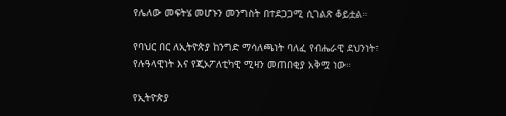የሌለው መፍትሄ መሆኑን መንግስት በተደጋጋሚ ሲገልጽ ቆይቷል።

የባህር በር ለኢትዮጵያ ከንግድ ማሳለጫነት ባለፈ የብሔራዊ ደህንነት፣ የሉዓላዊነት እና የጂኦፖለቲካዊ ሚዛን መጠበቂያ አቅሟ ነው።

የኢትዮጵያ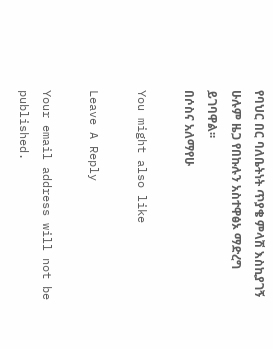የባህር በር ባለቤትነት ጥያቄ ምላሽ እስኪያገኝ ሁሉም ዜጋ የበኩሉን አስተዋፅኦ ማድረግ ይገባዋል፡፡
በሶስና አለማየሁ

You might also like

Leave A Reply

Your email address will not be published.